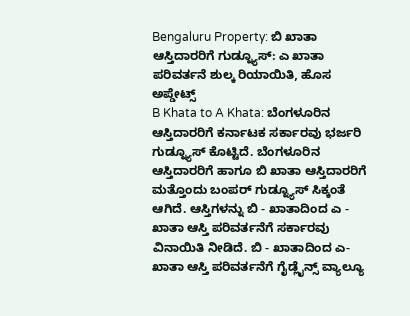Bengaluru Property: ಬಿ ಖಾತಾ ಆಸ್ತಿದಾರರಿಗೆ ಗುಡ್ನ್ಯೂಸ್: ಎ ಖಾತಾ ಪರಿವರ್ತನೆ ಶುಲ್ಕ ರಿಯಾಯಿತಿ, ಹೊಸ ಅಪ್ಡೇಟ್ಸ್
B Khata to A Khata: ಬೆಂಗಳೂರಿನ ಆಸ್ತಿದಾರರಿಗೆ ಕರ್ನಾಟಕ ಸರ್ಕಾರವು ಭರ್ಜರಿ ಗುಡ್ನ್ಯೂಸ್ ಕೊಟ್ಟಿದೆ. ಬೆಂಗಳೂರಿನ ಆಸ್ತಿದಾರರಿಗೆ ಹಾಗೂ ಬಿ ಖಾತಾ ಆಸ್ತಿದಾರರಿಗೆ ಮತ್ತೊಂದು ಬಂಪರ್ ಗುಡ್ನ್ಯೂಸ್ ಸಿಕ್ಕಂತೆ ಆಗಿದೆ. ಆಸ್ತಿಗಳನ್ನು ಬಿ - ಖಾತಾದಿಂದ ಎ - ಖಾತಾ ಆಸ್ತಿ ಪರಿವರ್ತನೆಗೆ ಸರ್ಕಾರವು ವಿನಾಯಿತಿ ನೀಡಿದೆ. ಬಿ - ಖಾತಾದಿಂದ ಎ- ಖಾತಾ ಆಸ್ತಿ ಪರಿವರ್ತನೆಗೆ ಗೈಡ್ಲೈನ್ಸ್ ವ್ಯಾಲ್ಯೂ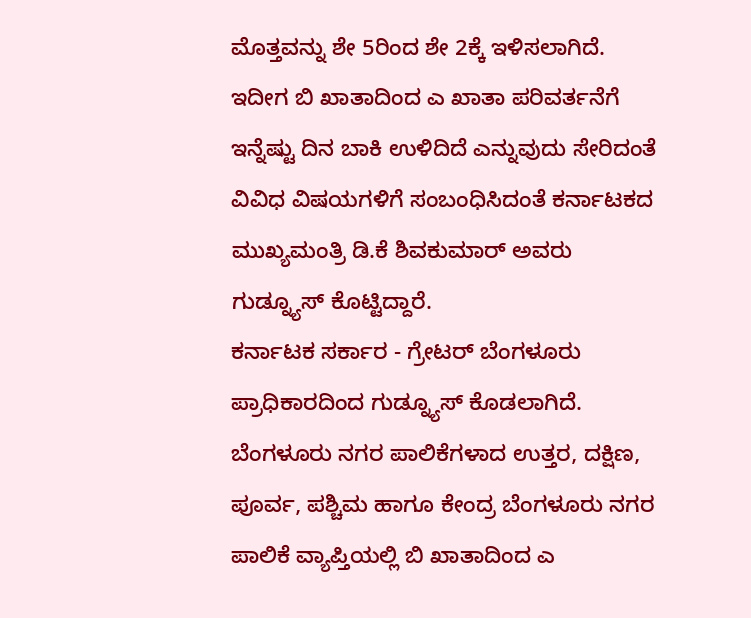ಮೊತ್ತವನ್ನು ಶೇ 5ರಿಂದ ಶೇ 2ಕ್ಕೆ ಇಳಿಸಲಾಗಿದೆ. ಇದೀಗ ಬಿ ಖಾತಾದಿಂದ ಎ ಖಾತಾ ಪರಿವರ್ತನೆಗೆ ಇನ್ನೆಷ್ಟು ದಿನ ಬಾಕಿ ಉಳಿದಿದೆ ಎನ್ನುವುದು ಸೇರಿದಂತೆ ವಿವಿಧ ವಿಷಯಗಳಿಗೆ ಸಂಬಂಧಿಸಿದಂತೆ ಕರ್ನಾಟಕದ ಮುಖ್ಯಮಂತ್ರಿ ಡಿ.ಕೆ ಶಿವಕುಮಾರ್ ಅವರು ಗುಡ್ನ್ಯೂಸ್ ಕೊಟ್ಟಿದ್ದಾರೆ.
ಕರ್ನಾಟಕ ಸರ್ಕಾರ - ಗ್ರೇಟರ್ ಬೆಂಗಳೂರು ಪ್ರಾಧಿಕಾರದಿಂದ ಗುಡ್ನ್ಯೂಸ್ ಕೊಡಲಾಗಿದೆ. ಬೆಂಗಳೂರು ನಗರ ಪಾಲಿಕೆಗಳಾದ ಉತ್ತರ, ದಕ್ಷಿಣ, ಪೂರ್ವ, ಪಶ್ಚಿಮ ಹಾಗೂ ಕೇಂದ್ರ ಬೆಂಗಳೂರು ನಗರ ಪಾಲಿಕೆ ವ್ಯಾಪ್ತಿಯಲ್ಲಿ ಬಿ ಖಾತಾದಿಂದ ಎ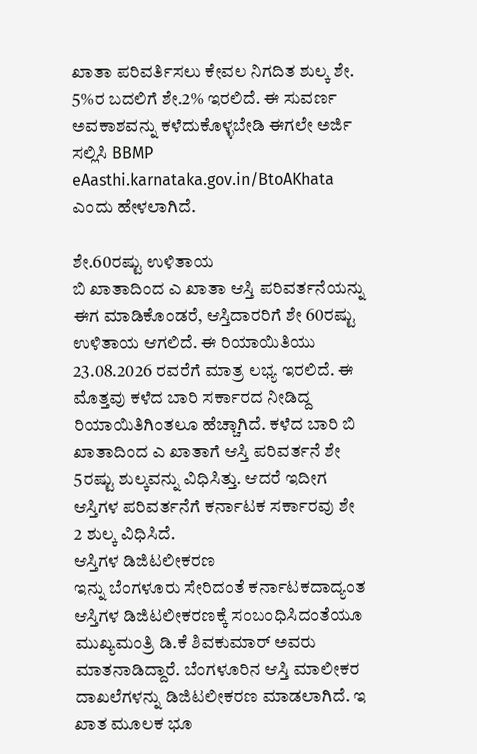ಖಾತಾ ಪರಿವರ್ತಿಸಲು ಕೇವಲ ನಿಗದಿತ ಶುಲ್ಕ ಶೇ. 5%ರ ಬದಲಿಗೆ ಶೇ.2% ಇರಲಿದೆ. ಈ ಸುವರ್ಣ ಅವಕಾಶವನ್ನು ಕಳೆದುಕೊಳ್ಳಬೇಡಿ ಈಗಲೇ ಅರ್ಜಿ ಸಲ್ಲಿಸಿ BBMP eAasthi.karnataka.gov.in/BtoAKhata ಎಂದು ಹೇಳಲಾಗಿದೆ.

ಶೇ.60ರಷ್ಟು ಉಳಿತಾಯ
ಬಿ ಖಾತಾದಿಂದ ಎ ಖಾತಾ ಆಸ್ತಿ ಪರಿವರ್ತನೆಯನ್ನು ಈಗ ಮಾಡಿಕೊಂಡರೆ, ಆಸ್ತಿದಾರರಿಗೆ ಶೇ 60ರಷ್ಟು ಉಳಿತಾಯ ಆಗಲಿದೆ. ಈ ರಿಯಾಯಿತಿಯು 23.08.2026 ರವರೆಗೆ ಮಾತ್ರ ಲಭ್ಯ ಇರಲಿದೆ. ಈ ಮೊತ್ತವು ಕಳೆದ ಬಾರಿ ಸರ್ಕಾರದ ನೀಡಿದ್ದ ರಿಯಾಯಿತಿಗಿಂತಲೂ ಹೆಚ್ಚಾಗಿದೆ. ಕಳೆದ ಬಾರಿ ಬಿ ಖಾತಾದಿಂದ ಎ ಖಾತಾಗೆ ಆಸ್ತಿ ಪರಿವರ್ತನೆ ಶೇ 5ರಷ್ಟು ಶುಲ್ಕವನ್ನು ವಿಧಿಸಿತ್ತು. ಆದರೆ ಇದೀಗ ಆಸ್ತಿಗಳ ಪರಿವರ್ತನೆಗೆ ಕರ್ನಾಟಕ ಸರ್ಕಾರವು ಶೇ 2 ಶುಲ್ಕ ವಿಧಿಸಿದೆ.
ಆಸ್ತಿಗಳ ಡಿಜಿಟಲೀಕರಣ
ಇನ್ನು ಬೆಂಗಳೂರು ಸೇರಿದಂತೆ ಕರ್ನಾಟಕದಾದ್ಯಂತ ಆಸ್ತಿಗಳ ಡಿಜಿಟಲೀಕರಣಕ್ಕೆ ಸಂಬಂಧಿಸಿದಂತೆಯೂ ಮುಖ್ಯಮಂತ್ರಿ ಡಿ.ಕೆ ಶಿವಕುಮಾರ್ ಅವರು ಮಾತನಾಡಿದ್ದಾರೆ. ಬೆಂಗಳೂರಿನ ಆಸ್ತಿ ಮಾಲೀಕರ ದಾಖಲೆಗಳನ್ನು ಡಿಜಿಟಲೀಕರಣ ಮಾಡಲಾಗಿದೆ. ಇ ಖಾತ ಮೂಲಕ ಭೂ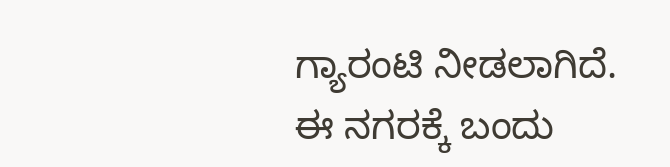ಗ್ಯಾರಂಟಿ ನೀಡಲಾಗಿದೆ. ಈ ನಗರಕ್ಕೆ ಬಂದು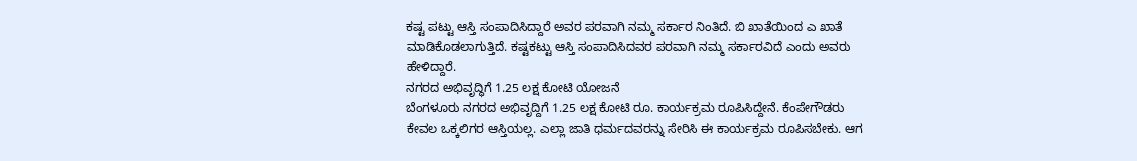ಕಷ್ಟ ಪಟ್ಟು ಆಸ್ತಿ ಸಂಪಾದಿಸಿದ್ದಾರೆ ಅವರ ಪರವಾಗಿ ನಮ್ಮ ಸರ್ಕಾರ ನಿಂತಿದೆ. ಬಿ ಖಾತೆಯಿಂದ ಎ ಖಾತೆ ಮಾಡಿಕೊಡಲಾಗುತ್ತಿದೆ. ಕಷ್ಟಕಟ್ಟು ಆಸ್ತಿ ಸಂಪಾದಿಸಿದವರ ಪರವಾಗಿ ನಮ್ಮ ಸರ್ಕಾರವಿದೆ ಎಂದು ಅವರು ಹೇಳಿದ್ದಾರೆ.
ನಗರದ ಅಭಿವೃದ್ಧಿಗೆ 1.25 ಲಕ್ಷ ಕೋಟಿ ಯೋಜನೆ
ಬೆಂಗಳೂರು ನಗರದ ಅಭಿವೃದ್ದಿಗೆ 1.25 ಲಕ್ಷ ಕೋಟಿ ರೂ. ಕಾರ್ಯಕ್ರಮ ರೂಪಿಸಿದ್ದೇನೆ. ಕೆಂಪೇಗೌಡರು ಕೇವಲ ಒಕ್ಕಲಿಗರ ಆಸ್ತಿಯಲ್ಲ. ಎಲ್ಲಾ ಜಾತಿ ಧರ್ಮದವರನ್ನು ಸೇರಿಸಿ ಈ ಕಾರ್ಯಕ್ರಮ ರೂಪಿಸಬೇಕು. ಆಗ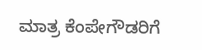ಮಾತ್ರ ಕೆಂಪೇಗೌಡರಿಗೆ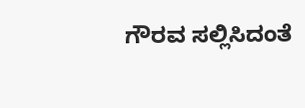ಗೌರವ ಸಲ್ಲಿಸಿದಂತೆ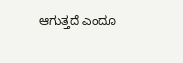ಆಗುತ್ತದೆ ಎಂದೂ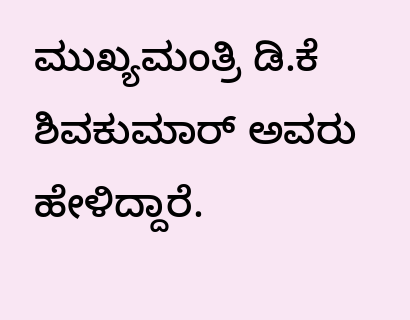ಮುಖ್ಯಮಂತ್ರಿ ಡಿ.ಕೆ ಶಿವಕುಮಾರ್ ಅವರು ಹೇಳಿದ್ದಾರೆ.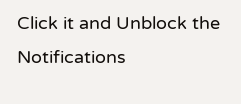Click it and Unblock the Notifications